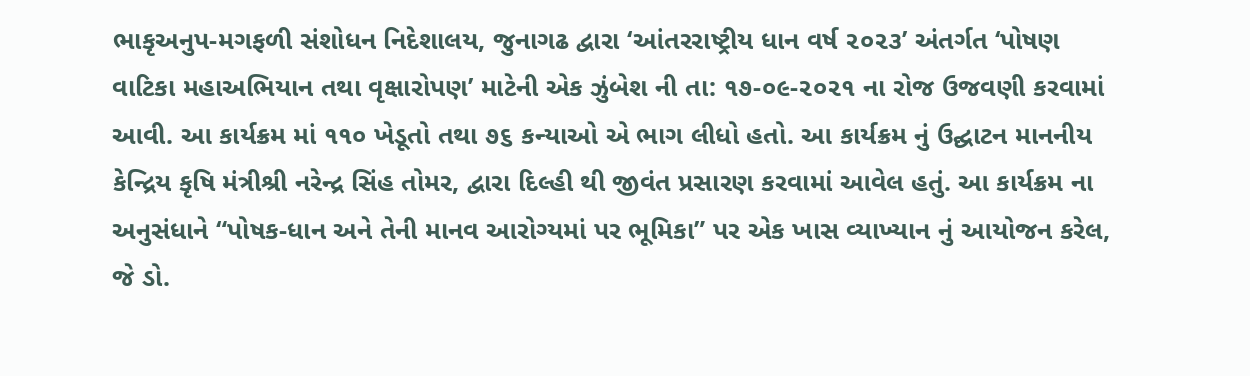ભાકૃઅનુપ-મગફળી સંશોધન નિદેશાલય, જુનાગઢ દ્વારા ‘આંતરરાષ્ટ્રીય ધાન વર્ષ ૨૦૨૩’ અંતર્ગત ‘પોષણ વાટિકા મહાઅભિયાન તથા વૃક્ષારોપણ’ માટેની એક ઝુંબેશ ની તા: ૧૭-૦૯-૨૦૨૧ ના રોજ ઉજવણી કરવામાં આવી. આ કાર્યક્રમ માં ૧૧૦ ખેડૂતો તથા ૭૬ કન્યાઓ એ ભાગ લીધો હતો. આ કાર્યક્રમ નું ઉદ્ઘાટન માનનીય કેન્દ્રિય કૃષિ મંત્રીશ્રી નરેન્દ્ર સિંહ તોમર, દ્વારા દિલ્હી થી જીવંત પ્રસારણ કરવામાં આવેલ હતું. આ કાર્યક્રમ ના અનુસંધાને “પોષક-ધાન અને તેની માનવ આરોગ્યમાં પર ભૂમિકા” પર એક ખાસ વ્યાખ્યાન નું આયોજન કરેલ, જે ડો.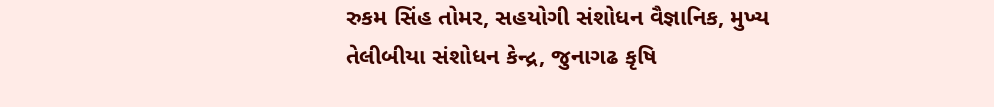રુકમ સિંહ તોમર, સહયોગી સંશોધન વૈજ્ઞાનિક, મુખ્ય તેલીબીયા સંશોધન કેન્દ્ર, જુનાગઢ કૃષિ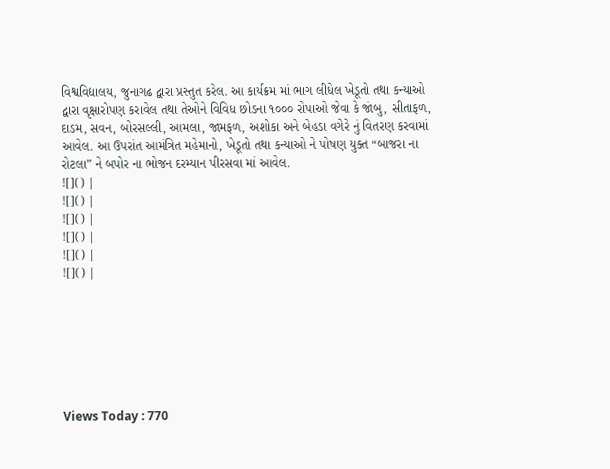વિશ્વવિદ્યાલય, જુનાગઢ દ્વારા પ્રસ્તુત કરેલ. આ કાર્યક્રમ માં ભાગ લીધેલ ખેડૂતો તથા કન્યાઓ દ્વારા વૃક્ષારોપણ કરાવેલ તથા તેઓને વિવિધ છોડના ૧૦૦૦ રોપાઓ જેવા કે જાંબુ, સીતાફળ, દાડમ, સવન, બોરસલ્લી, આમલા, જામફળ, અશોકા અને બેહડા વગેરે નું વિતરણ કરવામાં આવેલ. આ ઉપરાંત આમંત્રિત મહેમાનો, ખેડૂતો તથા કન્યાઓ ને પોષણ યુક્ત “બાજરા ના રોટલા” ને બપોર ના ભોજન દરમ્યાન પીરસવા માં આવેલ.
![]() |
![]() |
![]() |
![]() |
![]() |
![]() |







Views Today : 770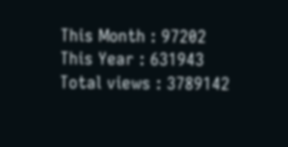This Month : 97202
This Year : 631943
Total views : 3789142